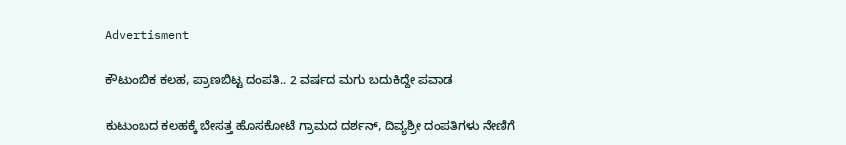Advertisment

ಕೌಟುಂಬಿಕ ಕಲಹ, ಪ್ರಾಣಬಿಟ್ಟ ದಂಪತಿ.. 2 ವರ್ಷದ ಮಗು ಬದುಕಿದ್ದೇ ಪವಾಡ

ಕುಟುಂಬದ ಕಲಹಕ್ಕೆ ಬೇಸತ್ತ ಹೊಸಕೋಟೆ ಗ್ರಾಮದ ದರ್ಶನ್, ದಿವ್ಯಶ್ರೀ ದಂಪತಿಗಳು ನೇಣಿಗೆ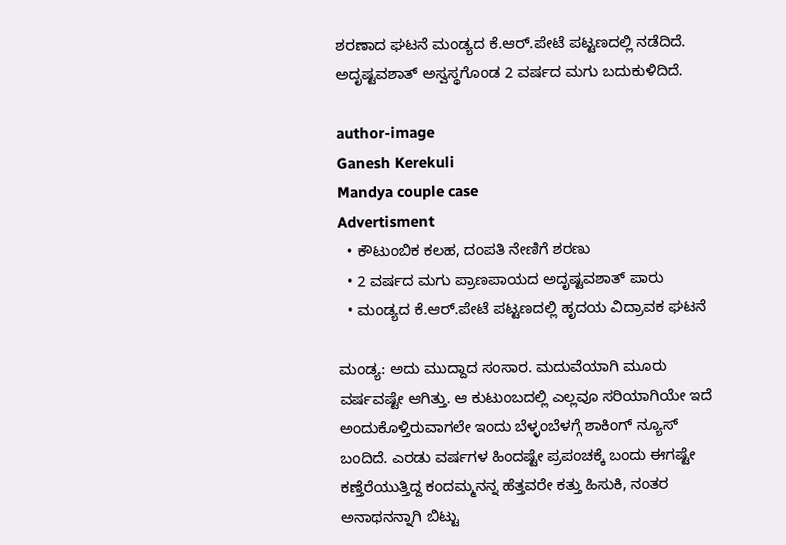ಶರಣಾದ ಘಟನೆ ಮಂಡ್ಯದ ಕೆ.ಆರ್.ಪೇಟೆ ಪಟ್ಟಣದಲ್ಲಿ ನಡೆದಿದೆ. ಅದೃಷ್ಟವಶಾತ್ ಅಸ್ವಸ್ಥಗೊಂಡ 2 ವರ್ಷದ ಮಗು ಬದುಕುಳಿದಿದೆ.

author-image
Ganesh Kerekuli
Mandya couple case
Advertisment
  • ಕೌಟುಂಬಿಕ ಕಲಹ, ದಂಪತಿ ನೇಣಿಗೆ ಶರಣು
  • 2 ವರ್ಷದ ಮಗು ಪ್ರಾಣಪಾಯದ ಅದೃಷ್ಟವಶಾತ್ ಪಾರು
  • ಮಂಡ್ಯದ ಕೆ.ಆರ್.ಪೇಟೆ ಪಟ್ಟಣದಲ್ಲಿ ಹೃದಯ ವಿದ್ರಾವಕ ಘಟನೆ

ಮಂಡ್ಯ: ಅದು ಮುದ್ದಾದ ಸಂಸಾರ. ಮದುವೆಯಾಗಿ ಮೂರು ವರ್ಷವಷ್ಟೇ ಆಗಿತ್ತು. ಆ ಕುಟುಂಬದಲ್ಲಿ ಎಲ್ಲವೂ ಸರಿಯಾಗಿಯೇ ಇದೆ ಅಂದುಕೊಳ್ತಿರುವಾಗಲೇ ಇಂದು ಬೆಳ್ಳಂಬೆಳಗ್ಗೆ ಶಾಕಿಂಗ್ ನ್ಯೂಸ್ ಬಂದಿದೆ. ಎರಡು ವರ್ಷಗಳ ಹಿಂದಷ್ಟೇ ಪ್ರಪಂಚಕ್ಕೆ ಬಂದು ಈಗಷ್ಟೇ ಕಣ್ತೆರೆಯುತ್ತಿದ್ದ ಕಂದಮ್ಮನನ್ನ ಹೆತ್ತವರೇ ಕತ್ತು ಹಿಸುಕಿ, ನಂತರ ಅನಾಥನನ್ನಾಗಿ ಬಿಟ್ಟು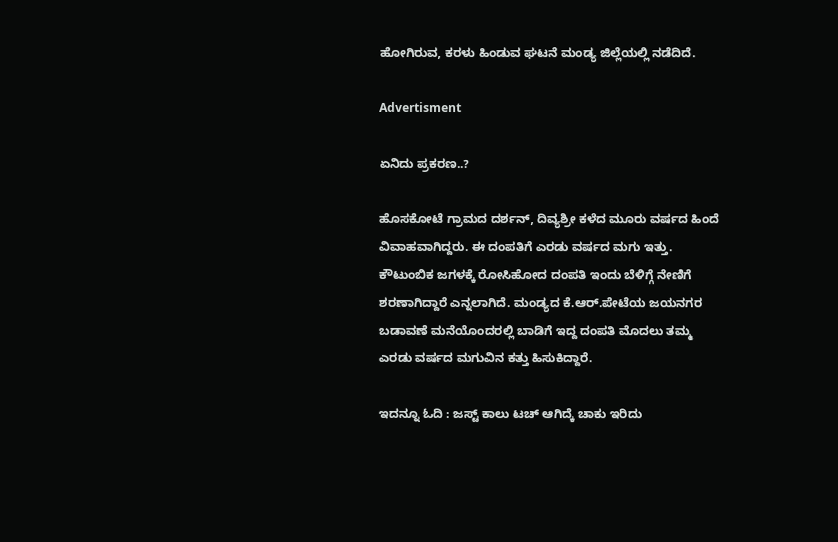ಹೋಗಿರುವ, ಕರಳು ಹಿಂಡುವ ಘಟನೆ ಮಂಡ್ಯ ಜಿಲ್ಲೆಯಲ್ಲಿ ನಡೆದಿದೆ.

Advertisment

ಏನಿದು ಪ್ರಕರಣ..?

ಹೊಸಕೋಟೆ ಗ್ರಾಮದ ದರ್ಶನ್, ದಿವ್ಯಶ್ರೀ ಕಳೆದ ಮೂರು ವರ್ಷದ‌ ಹಿಂದೆ ವಿವಾಹವಾಗಿದ್ದರು. ಈ ದಂಪತಿಗೆ ಎರಡು ವರ್ಷದ ಮಗು ಇತ್ತು. ಕೌಟುಂಬಿಕ ಜಗಳಕ್ಕೆ ರೋಸಿಹೋದ ದಂಪತಿ ಇಂದು ಬೆಳಿಗ್ಗೆ ನೇಣಿಗೆ ಶರಣಾಗಿದ್ದಾರೆ ಎನ್ನಲಾಗಿದೆ. ಮಂಡ್ಯದ ಕೆ.ಆರ್.ಪೇಟೆಯ ಜಯನಗರ ಬಡಾವಣೆ ಮನೆಯೊಂದರಲ್ಲಿ ಬಾಡಿಗೆ ಇದ್ದ ದಂಪತಿ ಮೊದಲು ತಮ್ಮ ಎರಡು ವರ್ಷದ ಮಗುವಿನ ಕತ್ತು ಹಿಸುಕಿದ್ದಾರೆ.

ಇದನ್ನೂ ಓದಿ : ಜಸ್ಟ್ ಕಾಲು ಟಚ್ ಆಗಿದ್ಕೆ ಚಾಕು ಇರಿದು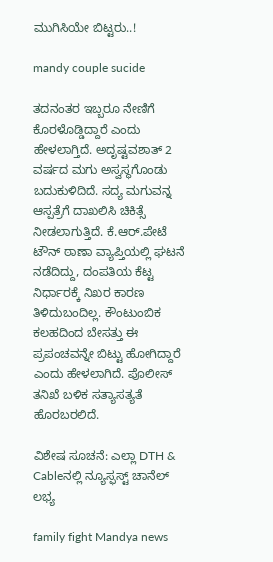ಮುಗಿಸಿಯೇ ಬಿಟ್ಟರು..!

mandy couple sucide

ತದನಂತರ ಇಬ್ಬರೂ ನೇಣಿಗೆ ಕೊರಳೊಡ್ಡಿದ್ದಾರೆ ಎಂದು ಹೇಳಲಾಗ್ತಿದೆ. ಅದೃಷ್ಟವಶಾತ್ 2 ವರ್ಷದ ಮಗು ಅಸ್ವಸ್ಥಗೊಂಡು ಬದುಕುಳಿದಿದೆ. ಸದ್ಯ ಮಗುವನ್ನ ಆಸ್ಪತ್ರೆಗೆ ದಾಖಲಿಸಿ ಚಿಕಿತ್ಸೆ ನೀಡಲಾಗುತ್ತಿದೆ. ಕೆ.ಆರ್.ಪೇಟೆ ಟೌನ್ ಠಾಣಾ ವ್ಯಾಪ್ತಿಯಲ್ಲಿ ಘಟನೆ ನಡೆದಿದ್ದು, ದಂಪತಿಯ ಕೆಟ್ಟ ನಿರ್ಧಾರಕ್ಕೆ ನಿಖರ ಕಾರಣ ತಿಳಿದುಬಂದಿಲ್ಲ. ಕೌಂಟುಂಬಿಕ ಕಲಹದಿಂದ ಬೇಸತ್ತು ಈ ಪ್ರಪಂಚವನ್ನೇ ಬಿಟ್ಟು ಹೋಗಿದ್ದಾರೆ ಎಂದು ಹೇಳಲಾಗಿದೆ. ಪೊಲೀಸ್ ತನಿಖೆ ಬಳಿಕ ಸತ್ಯಾಸತ್ಯತೆ ಹೊರಬರಲಿದೆ.

ವಿಶೇಷ ಸೂಚನೆ: ಎಲ್ಲಾ DTH & Cableನಲ್ಲಿ ನ್ಯೂಸ್ಫಸ್ಟ್ ಚಾನೆಲ್ ಲಭ್ಯ

family fight Mandya news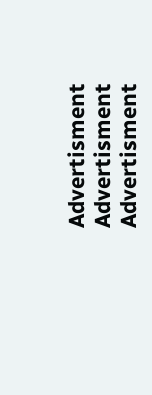Advertisment
Advertisment
Advertisment